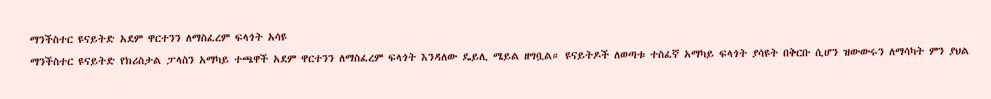ማንችስተር ዩናይትድ አደም ዋርተንን ለማስፈረም ፍላጎት አሳዩ
ማንችስተር ዩናይትድ የክሪስታል ፓላስን አማካይ ተጫዋች አደም ዋርተንን ለማስፈረም ፍላጎት እንዳለው ዴይሊ ሜይል ዘግቧል። ዩናይትዶች ለወጣቱ ተስፈኛ አማካይ ፍላጎት ያሳዩት በቅርቡ ሲሆን ዝውውሩን ለማሳካት ምን ያህል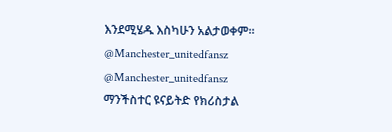እንደሚሄዱ እስካሁን አልታወቀም።
@Manchester_unitedfansz
@Manchester_unitedfansz
ማንችስተር ዩናይትድ የክሪስታል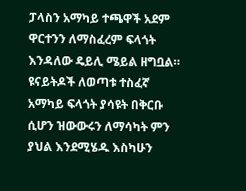ፓላስን አማካይ ተጫዋች አደም ዋርተንን ለማስፈረም ፍላጎት እንዳለው ዴይሊ ሜይል ዘግቧል። ዩናይትዶች ለወጣቱ ተስፈኛ አማካይ ፍላጎት ያሳዩት በቅርቡ ሲሆን ዝውውሩን ለማሳካት ምን ያህል እንደሚሄዱ እስካሁን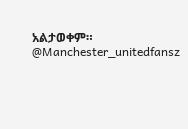አልታወቀም።
@Manchester_unitedfansz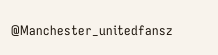@Manchester_unitedfansz